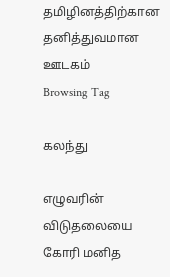தமிழினத்திற்கான தனித்துவமான ஊடகம்
Browsing Tag

கலந்து

எழுவரின் விடுதலையை கோரி மனித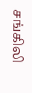சங்கிலி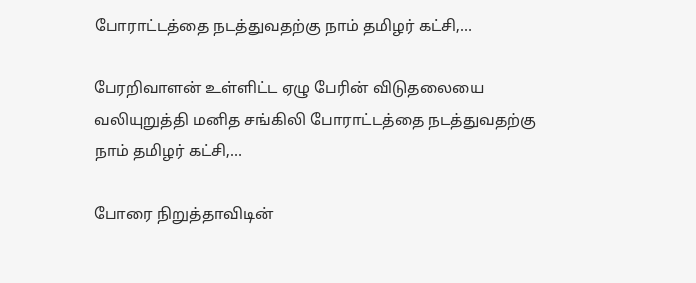போராட்டத்தை நடத்துவதற்கு நாம் தமிழர் கட்சி,…

பேரறிவாளன் உள்ளிட்ட ஏழு பேரின் விடுதலையை வலியுறுத்தி மனித சங்கிலி போராட்டத்தை நடத்துவதற்கு நாம் தமிழர் கட்சி,…

போரை நிறுத்தாவிடின்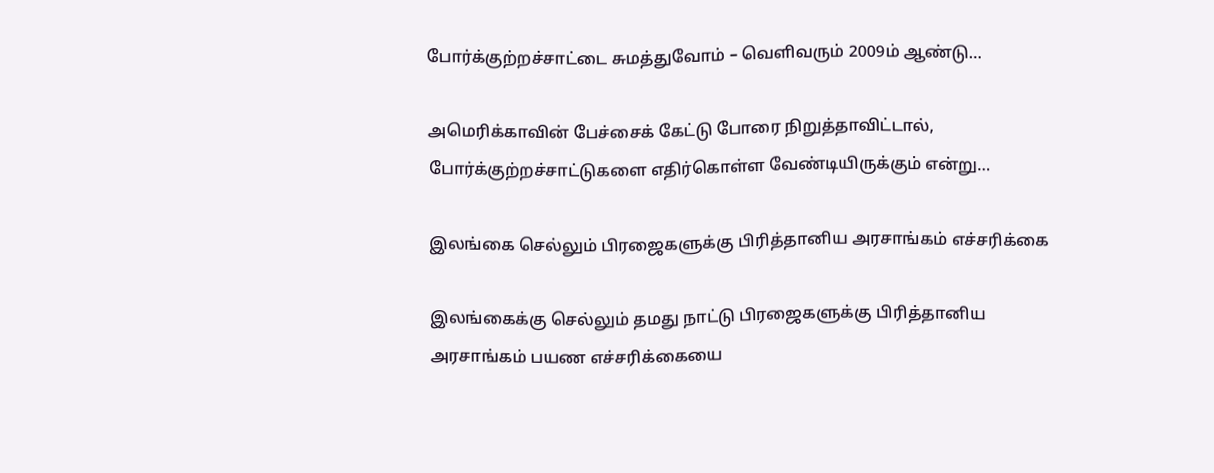போர்க்குற்றச்சாட்டை சுமத்துவோம் – வெளிவரும் 2009ம் ஆண்டு…

அமெரிக்காவின் பேச்சைக் கேட்டு போரை நிறுத்தாவிட்டால், போர்க்குற்றச்சாட்டுகளை எதிர்கொள்ள வேண்டியிருக்கும் என்று…

இலங்கை செல்லும் பிரஜைகளுக்கு பிரித்தானிய அரசாங்கம் எச்சரிக்கை

இலங்கைக்கு செல்லும் தமது நாட்டு பிரஜைகளுக்கு பிரித்தானிய அரசாங்கம் பயண எச்சரிக்கையை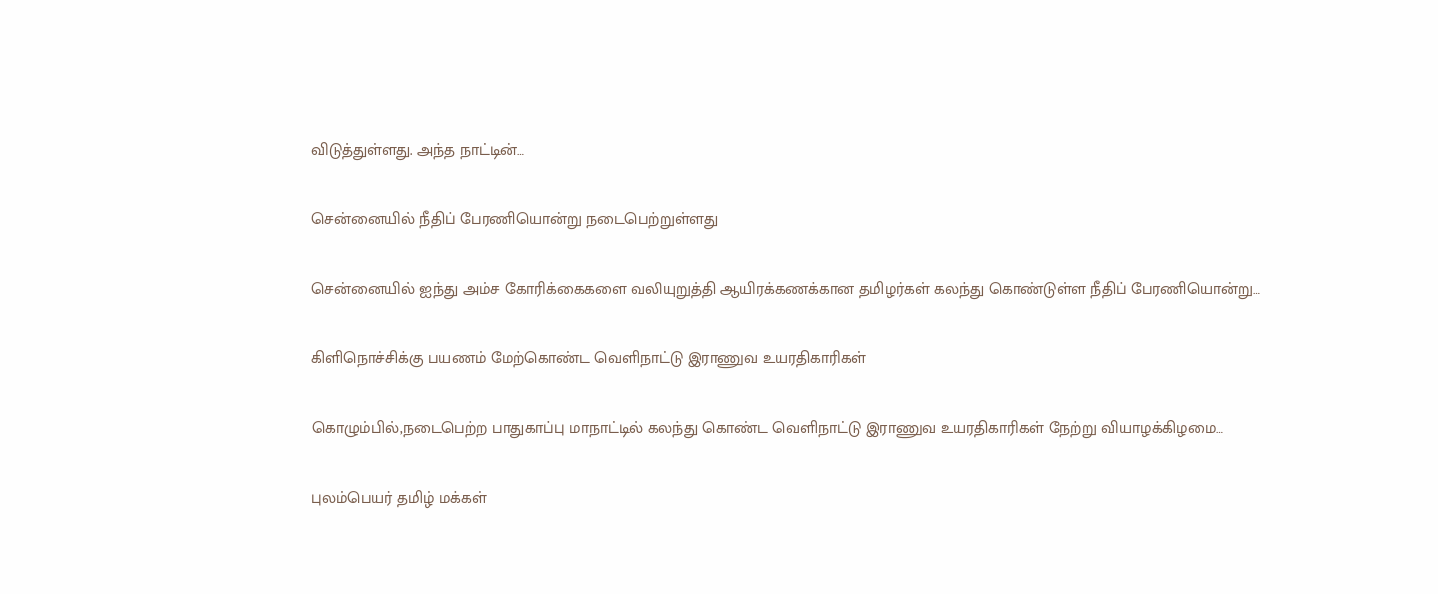விடுத்துள்ளது. அந்த நாட்டின்…

சென்னையில் நீதிப் பேரணியொன்று நடைபெற்றுள்ளது

சென்னையில் ஐந்து அம்ச கோரிக்கைகளை வலியுறுத்தி ஆயிரக்கணக்கான தமிழர்கள் கலந்து கொண்டுள்ள நீதிப் பேரணியொன்று…

கிளிநொச்சிக்கு பயணம் மேற்கொண்ட வெளிநாட்டு இராணுவ உயரதிகாரிகள்

கொழும்பில்,நடைபெற்ற பாதுகாப்பு மாநாட்டில் கலந்து கொண்ட வெளிநாட்டு இராணுவ உயரதிகாரிகள் நேற்று வியாழக்கிழமை…

புலம்பெயர் தமிழ் மக்கள்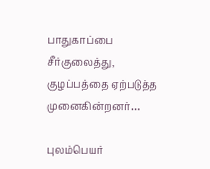பாதுகாப்பை சீர்குலைத்து, குழப்பத்தை ஏற்படுத்த முனைகின்றனர்…

புலம்பெயர்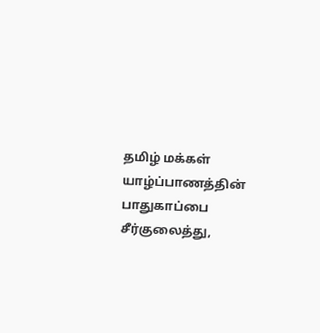தமிழ் மக்கள் யாழ்ப்பாணத்தின் பாதுகாப்பை சீர்குலைத்து,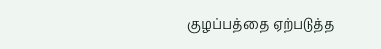குழப்பத்தை ஏற்படுத்த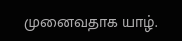முனைவதாக யாழ்.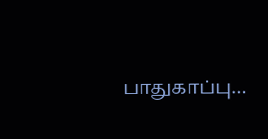பாதுகாப்பு…